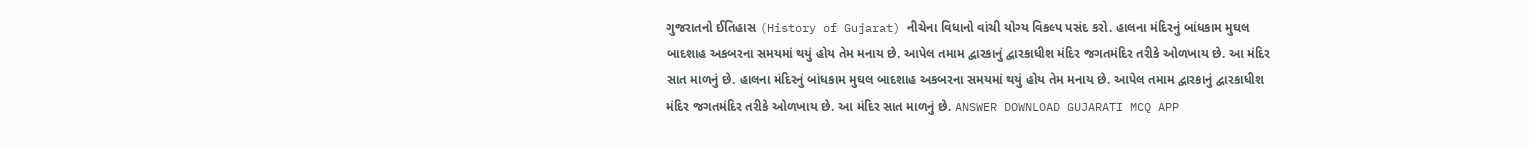ગુજરાતનો ઈતિહાસ (History of Gujarat) નીચેના વિધાનો વાંચી યોગ્ય વિકલ્પ પસંદ કરો. હાલના મંદિરનું બાંધકામ મુઘલ બાદશાહ અકબરના સમયમાં થયું હોય તેમ મનાય છે. આપેલ તમામ દ્વારકાનું દ્વારકાધીશ મંદિર જગતમંદિર તરીકે ઓળખાય છે. આ મંદિર સાત માળનું છે. હાલના મંદિરનું બાંધકામ મુઘલ બાદશાહ અકબરના સમયમાં થયું હોય તેમ મનાય છે. આપેલ તમામ દ્વારકાનું દ્વારકાધીશ મંદિર જગતમંદિર તરીકે ઓળખાય છે. આ મંદિર સાત માળનું છે. ANSWER DOWNLOAD GUJARATI MCQ APP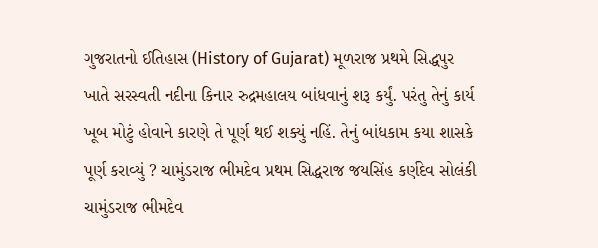ગુજરાતનો ઈતિહાસ (History of Gujarat) મૂળરાજ પ્રથમે સિદ્ધપુર ખાતે સરસ્વતી નદીના કિનાર રુદ્રમહાલય બાંધવાનું શરૂ કર્યું. પરંતુ તેનું કાર્ય ખૂબ મોટું હોવાને કારણે તે પૂર્ણ થઈ શક્યું નહિં. તેનું બાંધકામ કયા શાસકે પૂર્ણ કરાવ્યું ? ચામુંડરાજ ભીમદેવ પ્રથમ સિદ્ધરાજ જયસિંહ કર્ણદેવ સોલંકી ચામુંડરાજ ભીમદેવ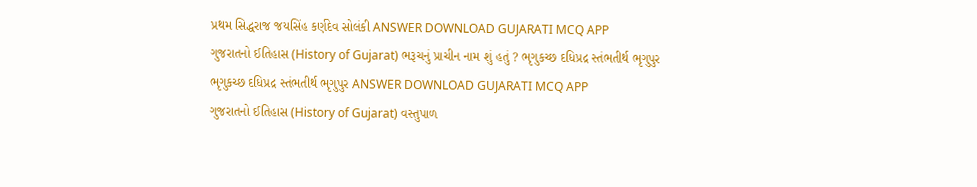પ્રથમ સિદ્ધરાજ જયસિંહ કર્ણદેવ સોલંકી ANSWER DOWNLOAD GUJARATI MCQ APP
ગુજરાતનો ઈતિહાસ (History of Gujarat) ભરૂચનું પ્રાચીન નામ શું હતું ? ભૃગુકચ્છ દધિપ્રદ્ર સ્તંભતીર્થ ભૃગુપુર ભૃગુકચ્છ દધિપ્રદ્ર સ્તંભતીર્થ ભૃગુપુર ANSWER DOWNLOAD GUJARATI MCQ APP
ગુજરાતનો ઈતિહાસ (History of Gujarat) વસ્તુપાળ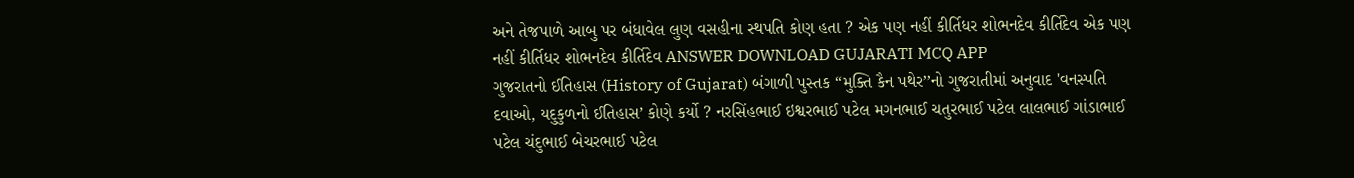અને તેજપાળે આબુ પર બંધાવેલ લુણ વસહીના સ્થપતિ કોણ હતા ? એક પણ નહીં કીર્તિધર શોભનદેવ કીર્તિદેવ એક પણ નહીં કીર્તિધર શોભનદેવ કીર્તિદેવ ANSWER DOWNLOAD GUJARATI MCQ APP
ગુજરાતનો ઈતિહાસ (History of Gujarat) બંગાળી પુસ્તક “મુક્તિ કૈન પથેર’’નો ગુજરાતીમાં અનુવાદ 'વનસ્પતિ દવાઓ, યદુકુળનો ઈતિહાસ’ કોણે કર્યો ? નરસિંહભાઈ ઇશ્વરભાઈ પટેલ મગનભાઈ ચતુરભાઈ પટેલ લાલભાઈ ગાંડાભાઈ પટેલ ચંદુભાઈ બેચરભાઈ પટેલ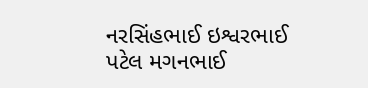નરસિંહભાઈ ઇશ્વરભાઈ પટેલ મગનભાઈ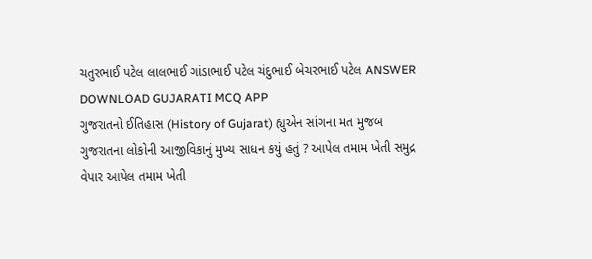ચતુરભાઈ પટેલ લાલભાઈ ગાંડાભાઈ પટેલ ચંદુભાઈ બેચરભાઈ પટેલ ANSWER DOWNLOAD GUJARATI MCQ APP
ગુજરાતનો ઈતિહાસ (History of Gujarat) હ્યુએન સાંગના મત મુજબ ગુજરાતના લોકોની આજીવિકાનું મુખ્ય સાધન કયું હતું ? આપેલ તમામ ખેતી સમુદ્ર વેપાર આપેલ તમામ ખેતી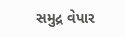સમુદ્ર વેપાર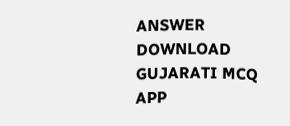ANSWER DOWNLOAD GUJARATI MCQ APP